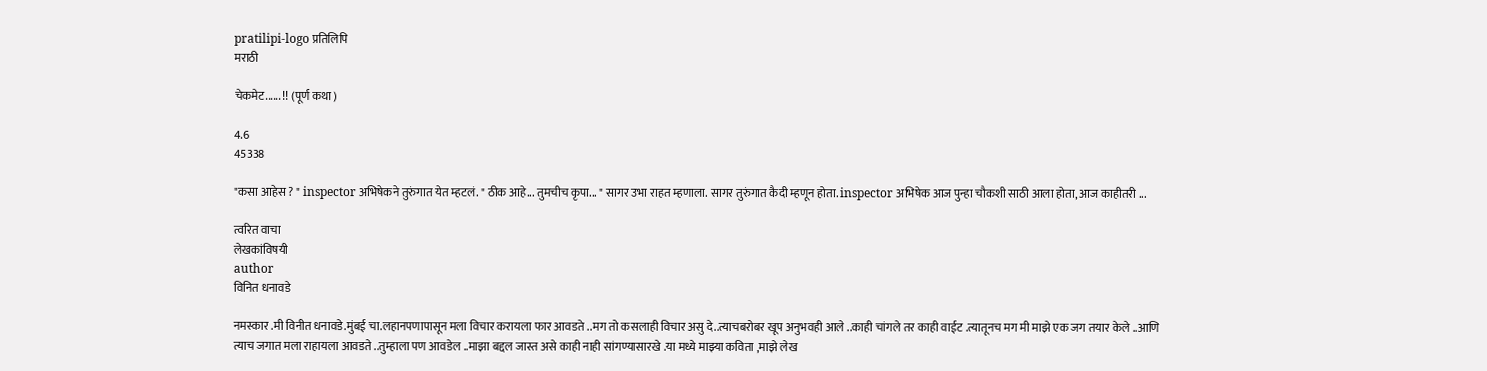pratilipi-logo प्रतिलिपि
मराठी

चेकमेट...... !! (पूर्ण कथा )

4.6
45338

"कसा आहेस ? " inspector अभिषेकने तुरुंगात येत म्हटलं. " ठीक आहे... तुमचीच कृपा... " सागर उभा राहत म्हणाला. सागर तुरुंगात कैदी म्हणून होता. inspector अभिषेक आज पुन्हा चौकशी साठी आला होता, आज काहीतरी ...

त्वरित वाचा
लेखकांविषयी
author
विनित धनावडे

नमस्कार .मी विनीत धनावडे.मुंबई चा.लहानपणापासून मला विचार करायला फार आवडते ..मग तो कसलाही विचार असु दे..त्याचबरोबर खूप अनुभवही आले ..काही चांगले तर काही वाईट .त्यातूनच मग मी माझे एक जग तयार केले ..आणि त्याच जगात मला राहायला आवडते ..तुम्हाला पण आवडेल ..माझा बद्दल जास्त असे काही नाही सांगण्यासारखे .या मध्ये माझ्या कविता ,माझे लेख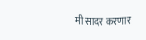मी सादर करणार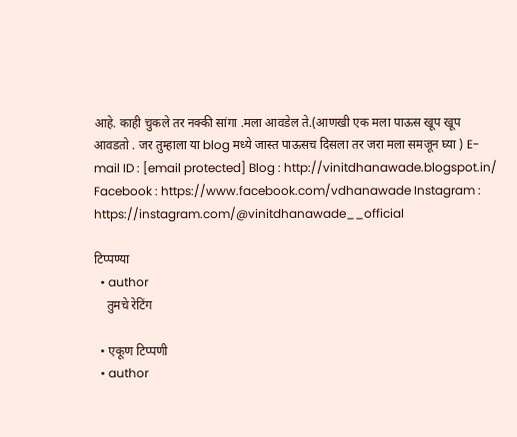आहे. काही चुकले तर नक्की सांगा .मला आवडेल ते.(आणखी एक मला पाऊस खूप खूप आवडतो . जर तुम्हाला या blog मध्ये जास्त पाऊसच दिसला तर जरा मला समजून घ्या ) E-mail ID : [email protected] Blog : http://vinitdhanawade.blogspot.in/ Facebook : https://www.facebook.com/vdhanawade Instagram : https://instagram.com/@vinitdhanawade__official

टिप्पण्या
  • author
    तुमचे रेटिंग

  • एकूण टिप्पणी
  • author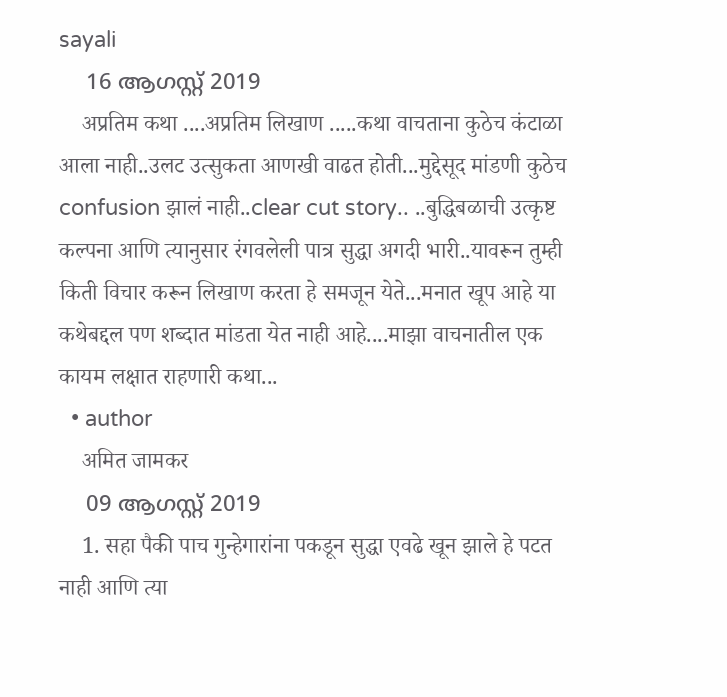sayali
    16 ആഗസ്റ്റ്‌ 2019
    अप्रतिम कथा ....अप्रतिम लिखाण .....कथा वाचताना कुठेच कंटाळा आला नाही..उलट उत्सुकता आणखी वाढत होती...मुद्देसूद मांडणी कुठेच confusion झालं नाही..clear cut story.. ..बुद्धिबळाची उत्कृष्ट कल्पना आणि त्यानुसार रंगवलेली पात्र सुद्धा अगदी भारी..यावरून तुम्ही किती विचार करून लिखाण करता हे समजून येते...मनात खूप आहे या कथेबद्दल पण शब्दात मांडता येत नाही आहे....माझा वाचनातील एक कायम लक्षात राहणारी कथा...
  • author
    अमित जामकर
    09 ആഗസ്റ്റ്‌ 2019
    1. सहा पैकी पाच गुन्हेगारांना पकडून सुद्धा एवढे खून झाले हे पटत नाही आणि त्या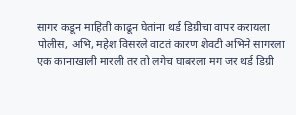सागर कडून माहिती काढून घेतांना थर्ड डिग्रीचा वापर करायला पोलीस, अभि, महेश विसरले वाटतं कारण शेवटी अभिने सागरला एक कानाखाली मारली तर तो लगेच घाबरला मग जर थर्ड डिग्री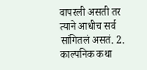वापरली असती तर त्याने आधीच सर्व सांगितलं असतं. 2. काल्पनिक कथा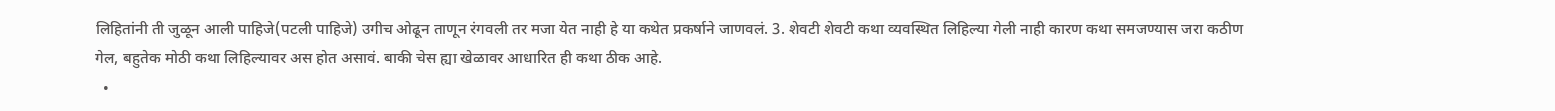लिहितांनी ती जुळून आली पाहिजे(पटली पाहिजे) उगीच ओढून ताणून रंगवली तर मजा येत नाही हे या कथेत प्रकर्षाने जाणवलं. 3. शेवटी शेवटी कथा व्यवस्थित लिहिल्या गेली नाही कारण कथा समजण्यास जरा कठीण गेल, बहुतेक मोठी कथा लिहिल्यावर अस होत असावं. बाकी चेस ह्या खेळावर आधारित ही कथा ठीक आहे.
  •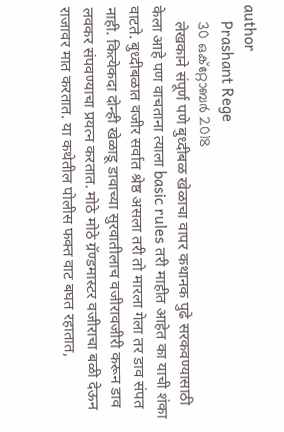author
    Prashant Rege
    30 ഒക്റ്റോബര്‍ 2018
    लेखकाने संपूर्ण पणे बुध्दीबळ खेळाचा वापर कथानक पुढे सरकवण्यासाठी केला आहे पण वाचताना त्याला basic rules तरी माहीत आहेत का याची शंका वाटते. बुध्दीबळात वजीर सर्वात श्रेष्ठ असला तरी तो मारला गेला तर डाव संपत नाही. कित्येकदा दोन्ही खेळाडू डावाच्या सुरवातीलाच वजीरावजीरी करून डाव लवकर संपवण्याचा प्रयत्न करतात. मोठे मोठे ग्रॅण्डमास्टर वजीराचा बळी देऊन राजावर मात करतात. या कथेतील पोलीस फक्त वाट बघत रहातात,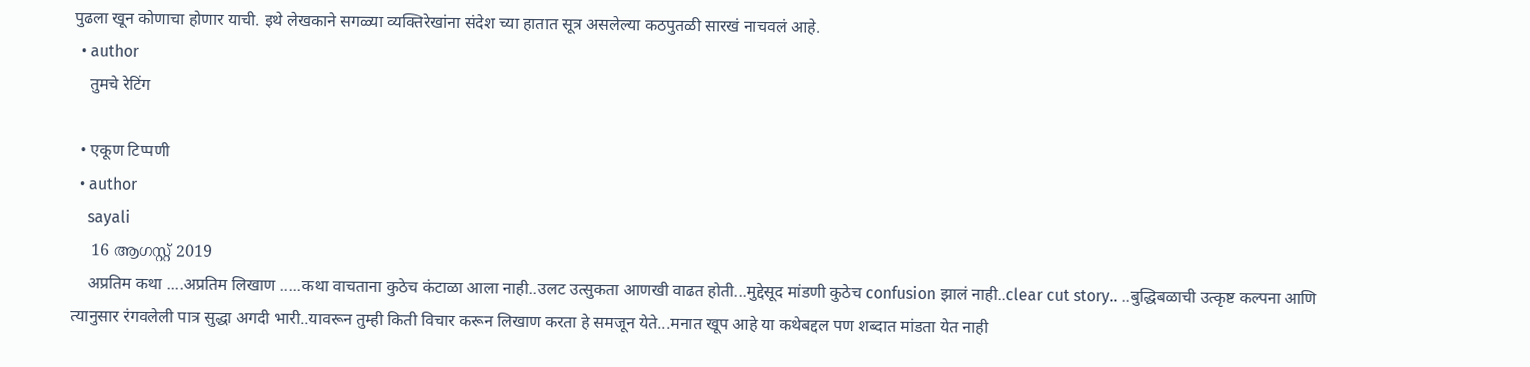पुढला खून कोणाचा होणार याची. इथे लेखकाने सगळ्या व्यक्तिरेखांना संदेश च्या हातात सूत्र असलेल्या कठपुतळी सारखं नाचवलं आहे.
  • author
    तुमचे रेटिंग

  • एकूण टिप्पणी
  • author
    sayali
    16 ആഗസ്റ്റ്‌ 2019
    अप्रतिम कथा ....अप्रतिम लिखाण .....कथा वाचताना कुठेच कंटाळा आला नाही..उलट उत्सुकता आणखी वाढत होती...मुद्देसूद मांडणी कुठेच confusion झालं नाही..clear cut story.. ..बुद्धिबळाची उत्कृष्ट कल्पना आणि त्यानुसार रंगवलेली पात्र सुद्धा अगदी भारी..यावरून तुम्ही किती विचार करून लिखाण करता हे समजून येते...मनात खूप आहे या कथेबद्दल पण शब्दात मांडता येत नाही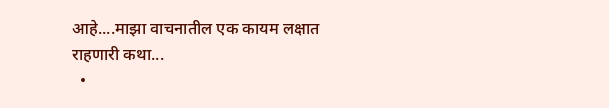आहे....माझा वाचनातील एक कायम लक्षात राहणारी कथा...
  •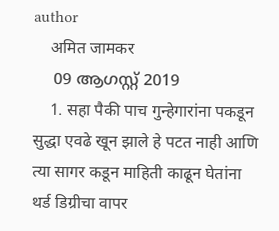author
    अमित जामकर
    09 ആഗസ്റ്റ്‌ 2019
    1. सहा पैकी पाच गुन्हेगारांना पकडून सुद्धा एवढे खून झाले हे पटत नाही आणि त्या सागर कडून माहिती काढून घेतांना थर्ड डिग्रीचा वापर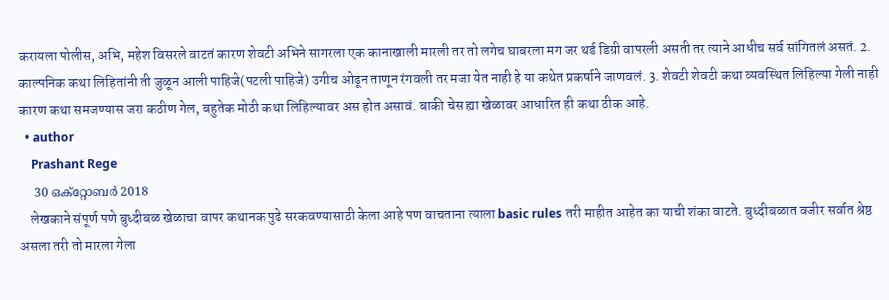करायला पोलीस, अभि, महेश विसरले वाटतं कारण शेवटी अभिने सागरला एक कानाखाली मारली तर तो लगेच घाबरला मग जर थर्ड डिग्री वापरली असती तर त्याने आधीच सर्व सांगितलं असतं. 2. काल्पनिक कथा लिहितांनी ती जुळून आली पाहिजे(पटली पाहिजे) उगीच ओढून ताणून रंगवली तर मजा येत नाही हे या कथेत प्रकर्षाने जाणवलं. 3. शेवटी शेवटी कथा व्यवस्थित लिहिल्या गेली नाही कारण कथा समजण्यास जरा कठीण गेल, बहुतेक मोठी कथा लिहिल्यावर अस होत असावं. बाकी चेस ह्या खेळावर आधारित ही कथा ठीक आहे.
  • author
    Prashant Rege
    30 ഒക്റ്റോബര്‍ 2018
    लेखकाने संपूर्ण पणे बुध्दीबळ खेळाचा वापर कथानक पुढे सरकवण्यासाठी केला आहे पण वाचताना त्याला basic rules तरी माहीत आहेत का याची शंका वाटते. बुध्दीबळात वजीर सर्वात श्रेष्ठ असला तरी तो मारला गेला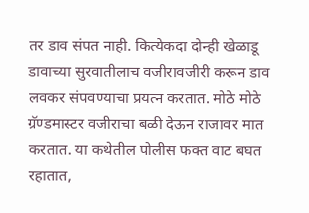तर डाव संपत नाही. कित्येकदा दोन्ही खेळाडू डावाच्या सुरवातीलाच वजीरावजीरी करून डाव लवकर संपवण्याचा प्रयत्न करतात. मोठे मोठे ग्रॅण्डमास्टर वजीराचा बळी देऊन राजावर मात करतात. या कथेतील पोलीस फक्त वाट बघत रहातात,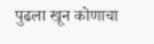पुढला खून कोणाचा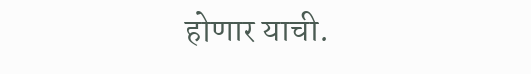होणार याची.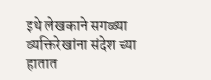इथे लेखकाने सगळ्या व्यक्तिरेखांना संदेश च्या हातात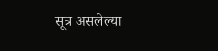सूत्र असलेल्या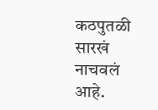कठपुतळी सारखं नाचवलं आहे.